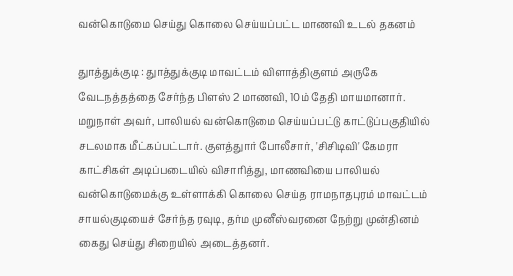வன்கொடுமை செய்து கொலை செய்யப்பட்ட மாணவி உடல் தகனம்

துாத்துக்குடி : துாத்துக்குடி மாவட்டம் விளாத்திகுளம் அருகே வேடநத்தத்தை சேர்ந்த பிளஸ் 2 மாணவி, 10ம் தேதி மாயமானார். மறுநாள் அவர், பாலியல் வன்கொடுமை செய்யப்பட்டு காட்டுப்பகுதியில் சடலமாக மீட்கப்பட்டார். குளத்துார் போலீசார், 'சிசிடிவி' கேமரா காட்சிகள் அடிப்படையில் விசாரித்து, மாணவியை பாலியல் வன்கொடுமைக்கு உள்ளாக்கி கொலை செய்த ராமநாதபுரம் மாவட்டம் சாயல்குடியைச் சேர்ந்த ரவுடி, தர்ம முனீஸ்வரனை நேற்று முன்தினம் கைது செய்து சிறையில் அடைத்தனர்.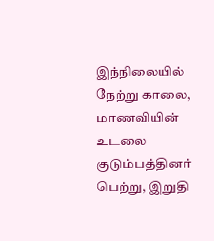இந்நிலையில் நேற்று காலை, மாணவியின் உடலை குடும்பத்தினர் பெற்று, இறுதி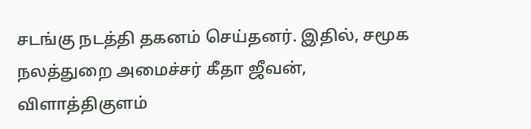சடங்கு நடத்தி தகனம் செய்தனர். இதில், சமூக நலத்துறை அமைச்சர் கீதா ஜீவன், விளாத்திகுளம்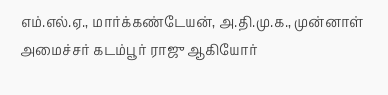எம்.எல்.ஏ., மார்க்கண்டேயன், அ.தி.மு.க., முன்னாள் அமைச்சர் கடம்பூர் ராஜு ஆகியோர்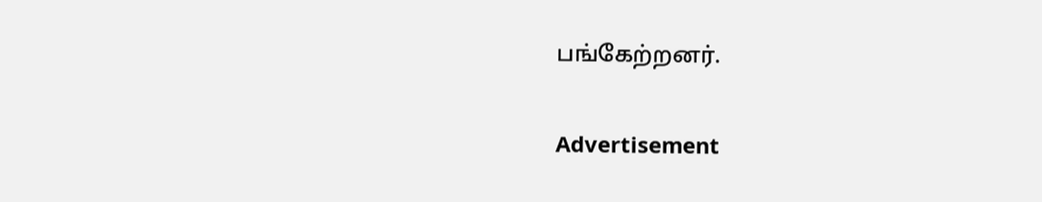பங்கேற்றனர்.

Advertisement